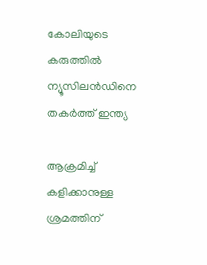കോലിയുടെ കരുത്തില്‍ ന്യൂസിലന്‍ഡിനെ തകര്‍ത്ത് ഇന്ത്യ

ആക്രമിച്ച് കളിക്കാനുള്ള ശ്രമത്തിന്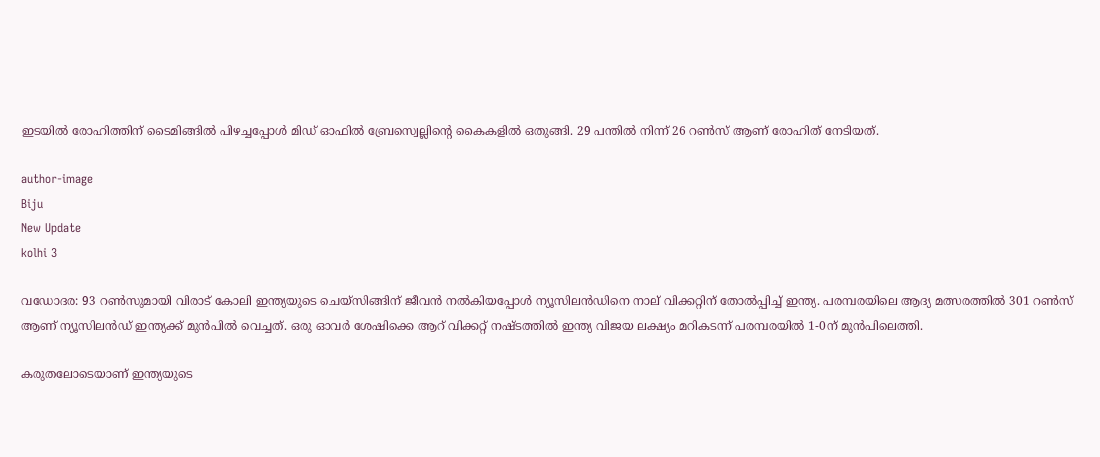ഇടയില്‍ രോഹിത്തിന് ടൈമിങ്ങില്‍ പിഴച്ചപ്പോള്‍ മിഡ് ഓഫില്‍ ബ്രേസ്വെല്ലിന്റെ കൈകളില്‍ ഒതുങ്ങി. 29 പന്തില്‍ നിന്ന് 26 റണ്‍സ് ആണ് രോഹിത് നേടിയത്.

author-image
Biju
New Update
kolhi 3

വഡോദര: 93 റണ്‍സുമായി വിരാട് കോലി ഇന്ത്യയുടെ ചെയ്‌സിങ്ങിന് ജീവന്‍ നല്‍കിയപ്പോള്‍ ന്യൂസിലന്‍ഡിനെ നാല് വിക്കറ്റിന് തോല്‍പ്പിച്ച് ഇന്ത്യ. പരമ്പരയിലെ ആദ്യ മത്സരത്തില്‍ 301 റണ്‍സ് ആണ് ന്യൂസിലന്‍ഡ് ഇന്ത്യക്ക് മുന്‍പില്‍ വെച്ചത്. ഒരു ഓവര്‍ ശേഷിക്കെ ആറ് വിക്കറ്റ് നഷ്ടത്തില്‍ ഇന്ത്യ വിജയ ലക്ഷ്യം മറികടന്ന് പരമ്പരയില്‍ 1-0ന് മുന്‍പിലെത്തി.

കരുതലോടെയാണ് ഇന്ത്യയുടെ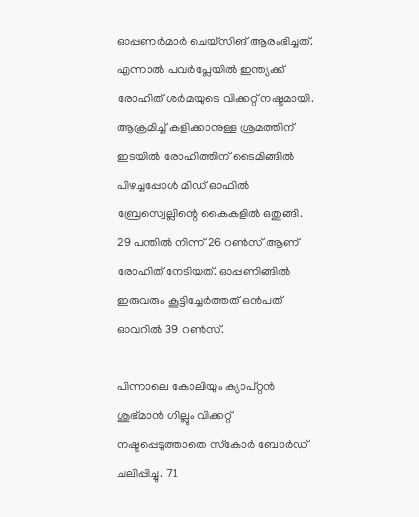ഓപ്പണര്‍മാര്‍ ചെയ്‌സിങ് ആരംഭിച്ചത്. എന്നാല്‍ പവര്‍പ്ലേയില്‍ ഇന്ത്യക്ക് രോഹിത് ശര്‍മയുടെ വിക്കറ്റ് നഷ്ടമായി. ആക്രമിച്ച് കളിക്കാനുള്ള ശ്രമത്തിന് ഇടയില്‍ രോഹിത്തിന് ടൈമിങ്ങില്‍ പിഴച്ചപ്പോള്‍ മിഡ് ഓഫില്‍ ബ്രേസ്വെല്ലിന്റെ കൈകളില്‍ ഒതുങ്ങി. 29 പന്തില്‍ നിന്ന് 26 റണ്‍സ് ആണ് രോഹിത് നേടിയത്. ഓപ്പണിങ്ങില്‍ ഇരുവരും കൂട്ടിച്ചേര്‍ത്തത് ഒന്‍പത് ഓവറില്‍ 39 റണ്‍സ്.

പിന്നാലെ കോലിയും ക്യാപ്റ്റന്‍ ശുഭ്മാന്‍ ഗില്ലും വിക്കറ്റ് നഷ്ടപ്പെടുത്താതെ സ്‌കോര്‍ ബോര്‍ഡ് ചലിപ്പിച്ചു. 71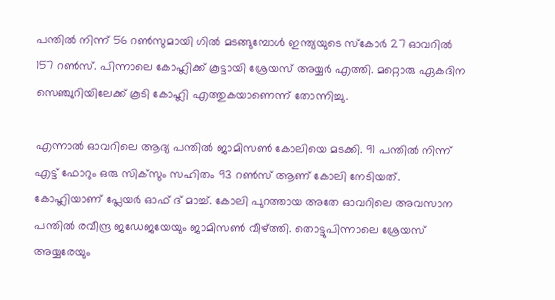പന്തില്‍ നിന്ന് 56 റണ്‍സുമായി ഗില്‍ മടങ്ങുമ്പോള്‍ ഇന്ത്യയുടെ സ്‌കോര്‍ 27 ഓവറില്‍ 157 റണ്‍സ്. പിന്നാലെ കോഹ്ലിക്ക് കൂട്ടായി ശ്രേയസ് അയ്യര്‍ എത്തി. മറ്റൊരു ഏകദിന സെഞ്ചുറിയിലേക്ക് കൂടി കോഹ്ലി എത്തുകയാണെന്ന് തോന്നിച്ചു.

എന്നാല്‍ ഓവറിലെ ആദ്യ പന്തില്‍ ജാമിസണ്‍ കോലിയെ മടക്കി. 91 പന്തില്‍ നിന്ന് എട്ട് ഫോറും ഒരു സിക്‌സും സഹിതം 93 റണ്‍സ് ആണ് കോലി നേടിയത്. കോഹ്ലിയാണ് പ്ലേയര്‍ ഓഫ് ദ് മാച്ച്. കോലി പുറത്തായ അതേ ഓവറിലെ അവസാന പന്തില്‍ രവീന്ദ്ര ജഡേജയേയും ജാമിസണ്‍ വീഴ്ത്തി. തൊട്ടുപിന്നാലെ ശ്രേയസ് അയ്യരേയും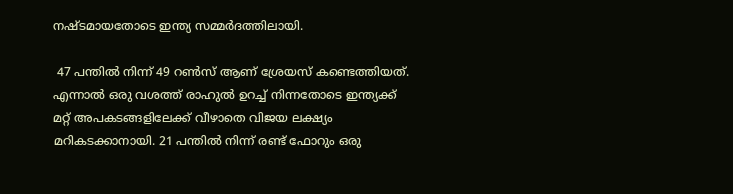നഷ്ടമായതോടെ ഇന്ത്യ സമ്മര്‍ദത്തിലായി.

 47 പന്തില്‍ നിന്ന് 49 റണ്‍സ് ആണ് ശ്രേയസ് കണ്ടെത്തിയത്. എന്നാല്‍ ഒരു വശത്ത് രാഹുല്‍ ഉറച്ച് നിന്നതോടെ ഇന്ത്യക്ക് മറ്റ് അപകടങ്ങളിലേക്ക് വീഴാതെ വിജയ ലക്ഷ്യം മറികടക്കാനായി. 21 പന്തില്‍ നിന്ന് രണ്ട് ഫോറും ഒരു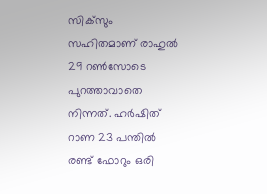സിക്‌സും സഹിതമാണ് രാഹുല്‍ 29 റണ്‍സോടെ പുറത്താവാതെ നിന്നത്. ഹര്‍ഷിത് റാണ 23 പന്തില്‍ രണ്ട് ഫോറും ഒരി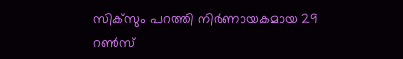സിക്‌സും പറത്തി നിര്‍ണായകമായ 29 റണ്‍സ്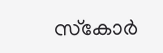സ്‌കോര്‍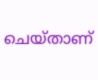ചെയ്താണ്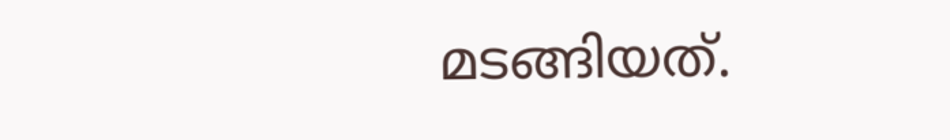മടങ്ങിയത്.